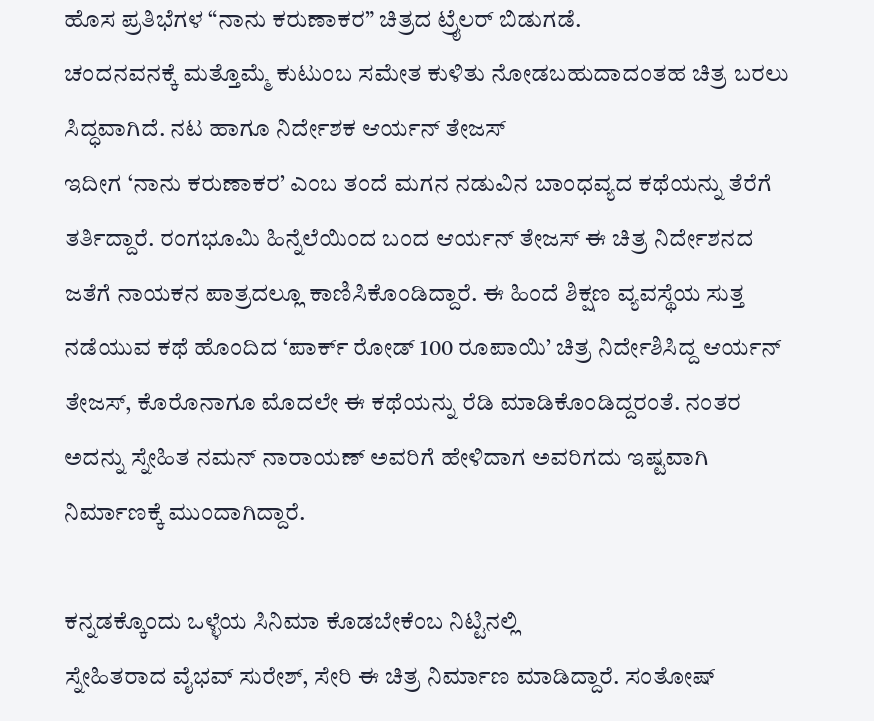ಹೊಸ ಪ್ರತಿಭೆಗಳ “ನಾನು ಕರುಣಾಕರ” ಚಿತ್ರದ ಟ್ರೈಲರ್ ಬಿಡುಗಡೆ.
ಚಂದನವನಕ್ಕೆ ಮತ್ತೊಮ್ಮೆ ಕುಟುಂಬ ಸಮೇತ ಕುಳಿತು ನೋಡಬಹುದಾದಂತಹ ಚಿತ್ರ ಬರಲು ಸಿದ್ಧವಾಗಿದೆ. ನಟ ಹಾಗೂ ನಿರ್ದೇಶಕ ಆರ್ಯನ್ ತೇಜಸ್
ಇದೀಗ ‘ನಾನು ಕರುಣಾಕರ’ ಎಂಬ ತಂದೆ ಮಗನ ನಡುವಿನ ಬಾಂಧವ್ಯದ ಕಥೆಯನ್ನು ತೆರೆಗೆ ತರ್ತಿದ್ದಾರೆ. ರಂಗಭೂಮಿ ಹಿನ್ನೆಲೆಯಿಂದ ಬಂದ ಆರ್ಯನ್ ತೇಜಸ್ ಈ ಚಿತ್ರ ನಿರ್ದೇಶನದ ಜತೆಗೆ ನಾಯಕನ ಪಾತ್ರದಲ್ಲೂ ಕಾಣಿಸಿಕೊಂಡಿದ್ದಾರೆ. ಈ ಹಿಂದೆ ಶಿಕ್ಷಣ ವ್ಯವಸ್ಥೆಯ ಸುತ್ತ ನಡೆಯುವ ಕಥೆ ಹೊಂದಿದ ‘ಪಾರ್ಕ್ ರೋಡ್ 100 ರೂಪಾಯಿ’ ಚಿತ್ರ ನಿರ್ದೇಶಿಸಿದ್ದ ಆರ್ಯನ್ ತೇಜಸ್, ಕೊರೊನಾಗೂ ಮೊದಲೇ ಈ ಕಥೆಯನ್ನು ರೆಡಿ ಮಾಡಿಕೊಂಡಿದ್ದರಂತೆ. ನಂತರ ಅದನ್ನು ಸ್ನೇಹಿತ ನಮನ್ ನಾರಾಯಣ್ ಅವರಿಗೆ ಹೇಳಿದಾಗ ಅವರಿಗದು ಇಷ್ಟವಾಗಿ ನಿರ್ಮಾಣಕ್ಕೆ ಮುಂದಾಗಿದ್ದಾರೆ.

ಕನ್ನಡಕ್ಕೊಂದು ಒಳ್ಳೆಯ ಸಿನಿಮಾ ಕೊಡಬೇಕೆಂಬ ನಿಟ್ಟಿನಲ್ಲಿ
ಸ್ನೇಹಿತರಾದ ವೈಭವ್ ಸುರೇಶ್, ಸೇರಿ ಈ ಚಿತ್ರ ನಿರ್ಮಾಣ ಮಾಡಿದ್ದಾರೆ. ಸಂತೋಷ್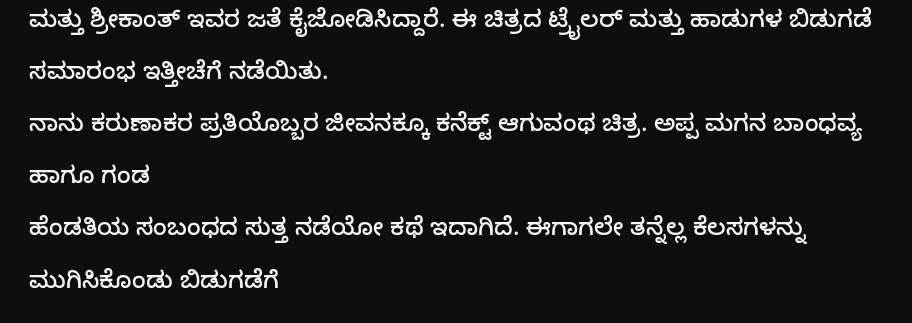ಮತ್ತು ಶ್ರೀಕಾಂತ್ ಇವರ ಜತೆ ಕೈಜೋಡಿಸಿದ್ದಾರೆ. ಈ ಚಿತ್ರದ ಟ್ರೈಲರ್ ಮತ್ತು ಹಾಡುಗಳ ಬಿಡುಗಡೆ ಸಮಾರಂಭ ಇತ್ತೀಚೆಗೆ ನಡೆಯಿತು.
ನಾನು ಕರುಣಾಕರ ಪ್ರತಿಯೊಬ್ಬರ ಜೀವನಕ್ಕೂ ಕನೆಕ್ಟ್ ಆಗುವಂಥ ಚಿತ್ರ. ಅಪ್ಪ ಮಗನ ಬಾಂಧವ್ಯ ಹಾಗೂ ಗಂಡ
ಹೆಂಡತಿಯ ಸಂಬಂಧದ ಸುತ್ತ ನಡೆಯೋ ಕಥೆ ಇದಾಗಿದೆ. ಈಗಾಗಲೇ ತನ್ನೆಲ್ಲ ಕೆಲಸಗಳನ್ನು ಮುಗಿಸಿಕೊಂಡು ಬಿಡುಗಡೆಗೆ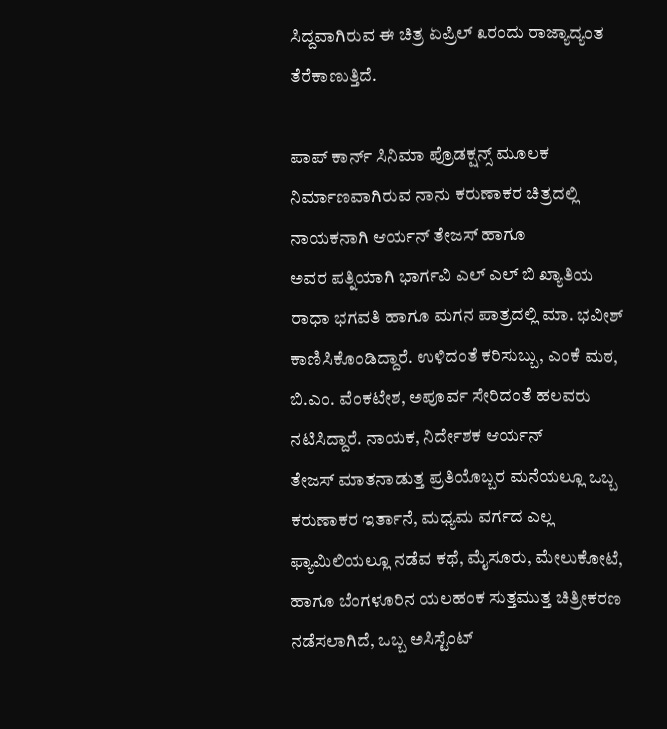ಸಿದ್ದವಾಗಿರುವ ಈ ಚಿತ್ರ ಏಪ್ರಿಲ್ ೩ರಂದು ರಾಜ್ಯಾದ್ಯಂತ ತೆರೆಕಾಣುತ್ತಿದೆ.

ಪಾಪ್ ಕಾರ್ನ್ ಸಿನಿಮಾ ಪ್ರೊಡಕ್ಷನ್ಸ್ ಮೂಲಕ ನಿರ್ಮಾಣವಾಗಿರುವ ನಾನು ಕರುಣಾಕರ ಚಿತ್ರದಲ್ಲಿ ನಾಯಕನಾಗಿ ಆರ್ಯನ್ ತೇಜಸ್ ಹಾಗೂ
ಅವರ ಪತ್ನಿಯಾಗಿ ಭಾರ್ಗವಿ ಎಲ್ ಎಲ್ ಬಿ ಖ್ಯಾತಿಯ ರಾಧಾ ಭಗವತಿ ಹಾಗೂ ಮಗನ ಪಾತ್ರದಲ್ಲಿ ಮಾ. ಭವೀಶ್ ಕಾಣಿಸಿಕೊಂಡಿದ್ದಾರೆ. ಉಳಿದಂತೆ ಕರಿಸುಬ್ಬು, ಎಂಕೆ ಮಠ, ಬಿ.ಎಂ. ವೆಂಕಟೇಶ, ಅಪೂರ್ವ ಸೇರಿದಂತೆ ಹಲವರು ನಟಿಸಿದ್ದಾರೆ. ನಾಯಕ, ನಿರ್ದೇಶಕ ಆರ್ಯನ್
ತೇಜಸ್ ಮಾತನಾಡುತ್ತ ಪ್ರತಿಯೊಬ್ಬರ ಮನೆಯಲ್ಲೂ ಒಬ್ಬ ಕರುಣಾಕರ ಇರ್ತಾನೆ, ಮಧ್ಯಮ ವರ್ಗದ ಎಲ್ಲ ಫ್ಯಾಮಿಲಿಯಲ್ಲೂ ನಡೆವ ಕಥೆ, ಮೈಸೂರು, ಮೇಲುಕೋಟೆ, ಹಾಗೂ ಬೆಂಗಳೂರಿನ ಯಲಹಂಕ ಸುತ್ತಮುತ್ತ ಚಿತ್ರೀಕರಣ ನಡೆಸಲಾಗಿದೆ, ಒಬ್ಬ ಅಸಿಸ್ಟೆಂಟ್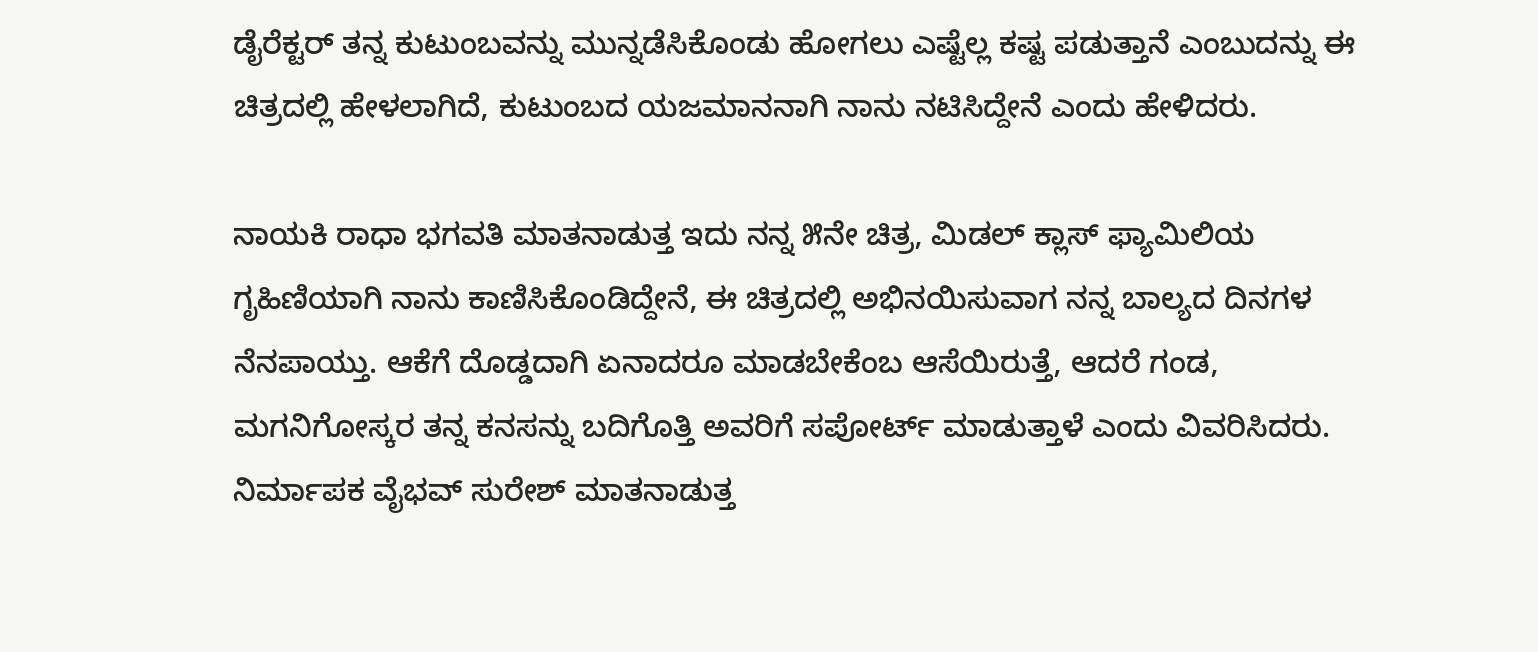ಡೈರೆಕ್ಟರ್ ತನ್ನ ಕುಟುಂಬವನ್ನು ಮುನ್ನಡೆಸಿಕೊಂಡು ಹೋಗಲು ಎಷ್ಟೆಲ್ಲ ಕಷ್ಟ ಪಡುತ್ತಾನೆ ಎಂಬುದನ್ನು ಈ ಚಿತ್ರದಲ್ಲಿ ಹೇಳಲಾಗಿದೆ, ಕುಟುಂಬದ ಯಜಮಾನನಾಗಿ ನಾನು ನಟಿಸಿದ್ದೇನೆ ಎಂದು ಹೇಳಿದರು.

ನಾಯಕಿ ರಾಧಾ ಭಗವತಿ ಮಾತನಾಡುತ್ತ ಇದು ನನ್ನ ೫ನೇ ಚಿತ್ರ, ಮಿಡಲ್ ಕ್ಲಾಸ್ ಫ್ಯಾಮಿಲಿಯ ಗೃಹಿಣಿಯಾಗಿ ನಾನು ಕಾಣಿಸಿಕೊಂಡಿದ್ದೇನೆ, ಈ ಚಿತ್ರದಲ್ಲಿ ಅಭಿನಯಿಸುವಾಗ ನನ್ನ ಬಾಲ್ಯದ ದಿನಗಳ ನೆನಪಾಯ್ತು. ಆಕೆಗೆ ದೊಡ್ಡದಾಗಿ ಏನಾದರೂ ಮಾಡಬೇಕೆಂಬ ಆಸೆಯಿರುತ್ತೆ, ಆದರೆ ಗಂಡ, ಮಗನಿಗೋಸ್ಕರ ತನ್ನ ಕನಸನ್ನು ಬದಿಗೊತ್ತಿ ಅವರಿಗೆ ಸಪೋರ್ಟ್ ಮಾಡುತ್ತಾಳೆ ಎಂದು ವಿವರಿಸಿದರು.
ನಿರ್ಮಾಪಕ ವೈಭವ್ ಸುರೇಶ್ ಮಾತನಾಡುತ್ತ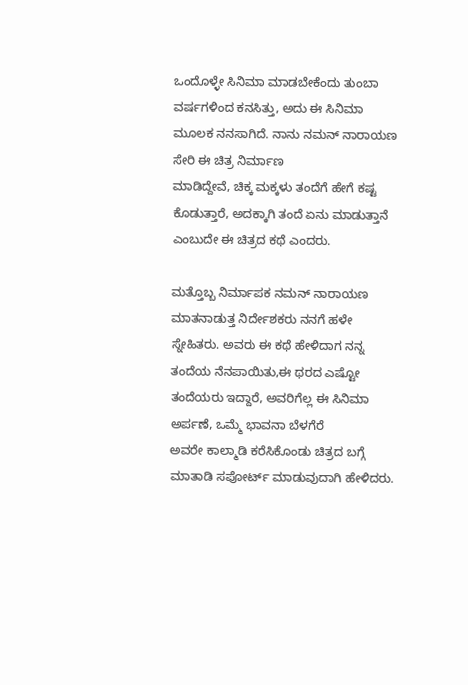ಒಂದೊಳ್ಳೇ ಸಿನಿಮಾ ಮಾಡಬೇಕೆಂದು ತುಂಬಾ ವರ್ಷಗಳಿಂದ ಕನಸಿತ್ತು, ಅದು ಈ ಸಿನಿಮಾ ಮೂಲಕ ನನಸಾಗಿದೆ. ನಾನು ನಮನ್ ನಾರಾಯಣ ಸೇರಿ ಈ ಚಿತ್ರ ನಿರ್ಮಾಣ
ಮಾಡಿದ್ದೇವೆ, ಚಿಕ್ಕ ಮಕ್ಕಳು ತಂದೆಗೆ ಹೇಗೆ ಕಷ್ಟ ಕೊಡುತ್ತಾರೆ, ಅದಕ್ಕಾಗಿ ತಂದೆ ಏನು ಮಾಡುತ್ತಾನೆ ಎಂಬುದೇ ಈ ಚಿತ್ರದ ಕಥೆ ಎಂದರು.

ಮತ್ತೊಬ್ಬ ನಿರ್ಮಾಪಕ ನಮನ್ ನಾರಾಯಣ ಮಾತನಾಡುತ್ತ ನಿರ್ದೇಶಕರು ನನಗೆ ಹಳೇ ಸ್ನೇಹಿತರು. ಅವರು ಈ ಕಥೆ ಹೇಳಿದಾಗ ನನ್ನ ತಂದೆಯ ನೆನಪಾಯಿತು,ಈ ಥರದ ಎಷ್ಟೋ ತಂದೆಯರು ಇದ್ದಾರೆ, ಅವರಿಗೆಲ್ಲ ಈ ಸಿನಿಮಾ ಅರ್ಪಣೆ, ಒಮ್ಮೆ ಭಾವನಾ ಬೆಳಗೆರೆ
ಅವರೇ ಕಾಲ್ಮಾಡಿ ಕರೆಸಿಕೊಂಡು ಚಿತ್ರದ ಬಗ್ಗೆ ಮಾತಾಡಿ ಸಪೋರ್ಟ್ ಮಾಡುವುದಾಗಿ ಹೇಳಿದರು.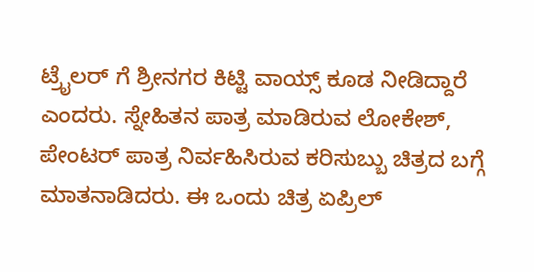ಟ್ರೈಲರ್ ಗೆ ಶ್ರೀನಗರ ಕಿಟ್ಟಿ ವಾಯ್ಸ್ ಕೂಡ ನೀಡಿದ್ದಾರೆ ಎಂದರು. ಸ್ನೇಹಿತನ ಪಾತ್ರ ಮಾಡಿರುವ ಲೋಕೇಶ್, ಪೇಂಟರ್ ಪಾತ್ರ ನಿರ್ವಹಿಸಿರುವ ಕರಿಸುಬ್ಬು ಚಿತ್ರದ ಬಗ್ಗೆ ಮಾತನಾಡಿದರು. ಈ ಒಂದು ಚಿತ್ರ ಏಪ್ರಿಲ್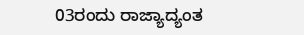03ರಂದು ರಾಜ್ಯಾದ್ಯಂತ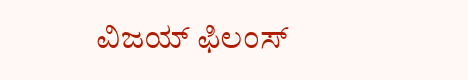ವಿಜಯ್ ಫಿಲಂಸ್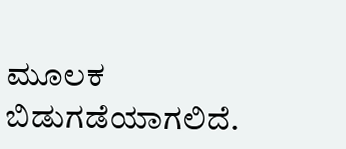ಮೂಲಕ ಬಿಡುಗಡೆಯಾಗಲಿದೆ.